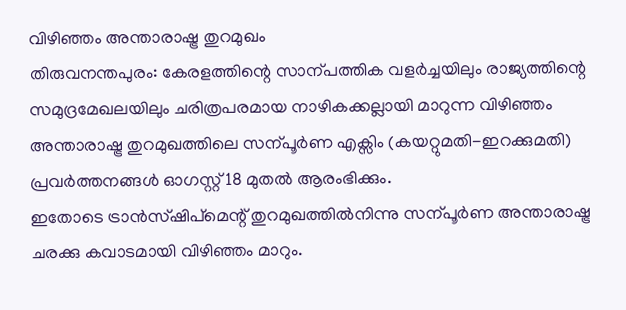വിഴിഞ്ഞം അന്താരാഷ്ട്ര തുറമുഖം
തിരുവനന്തപുരം: കേരളത്തിന്റെ സാന്പത്തിക വളർച്ചയിലും രാജ്യത്തിന്റെ സമുദ്രമേഖലയിലും ചരിത്രപരമായ നാഴികക്കല്ലായി മാറുന്ന വിഴിഞ്ഞം അന്താരാഷ്ട്ര തുറമുഖത്തിലെ സന്പൂർണ എക്സിം (കയറ്റുമതി-ഇറക്കുമതി) പ്രവർത്തനങ്ങൾ ഓഗസ്റ്റ് 18 മുതൽ ആരംഭിക്കും.
ഇതോടെ ട്രാൻസ്ഷിപ്മെന്റ് തുറമുഖത്തിൽനിന്നു സന്പൂർണ അന്താരാഷ്ട്ര ചരക്കു കവാടമായി വിഴിഞ്ഞം മാറും.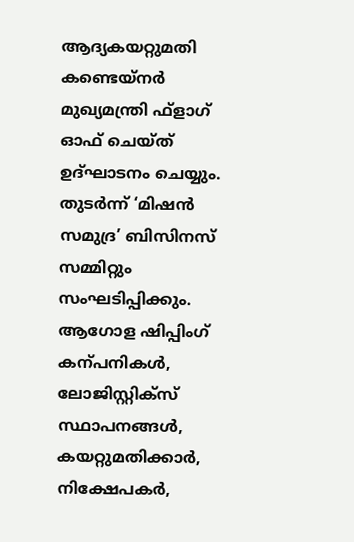ആദ്യകയറ്റുമതി കണ്ടെയ്നർ മുഖ്യമന്ത്രി ഫ്ളാഗ് ഓഫ് ചെയ്ത് ഉദ്ഘാടനം ചെയ്യും. തുടർന്ന് ‘മിഷൻ സമുദ്ര’ ബിസിനസ് സമ്മിറ്റും സംഘടിപ്പിക്കും.
ആഗോള ഷിപ്പിംഗ് കന്പനികൾ, ലോജിസ്റ്റിക്സ് സ്ഥാപനങ്ങൾ, കയറ്റുമതിക്കാർ, നിക്ഷേപകർ,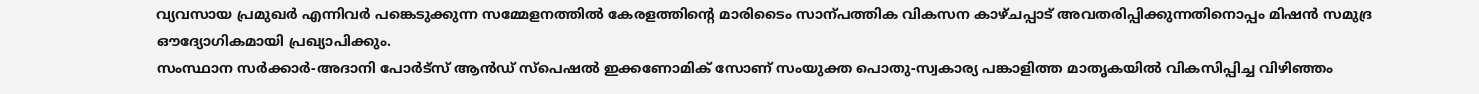വ്യവസായ പ്രമുഖർ എന്നിവർ പങ്കെടുക്കുന്ന സമ്മേളനത്തിൽ കേരളത്തിന്റെ മാരിടൈം സാന്പത്തിക വികസന കാഴ്ചപ്പാട് അവതരിപ്പിക്കുന്നതിനൊപ്പം മിഷൻ സമുദ്ര ഔദ്യോഗികമായി പ്രഖ്യാപിക്കും.
സംസ്ഥാന സർക്കാർ-അദാനി പോർട്സ് ആൻഡ് സ്പെഷൽ ഇക്കണോമിക് സോണ് സംയുക്ത പൊതു-സ്വകാര്യ പങ്കാളിത്ത മാതൃകയിൽ വികസിപ്പിച്ച വിഴിഞ്ഞം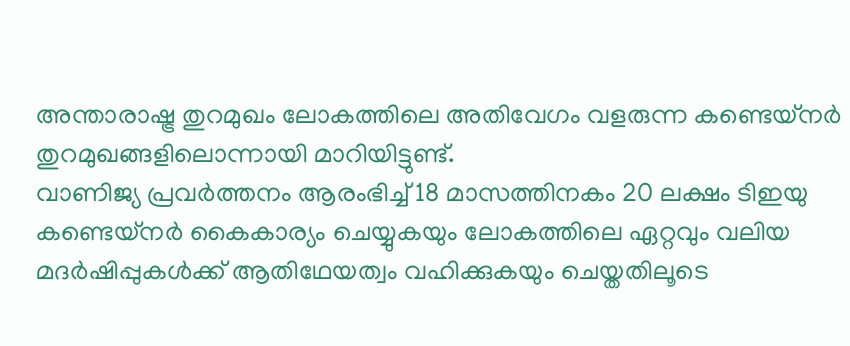അന്താരാഷ്ട്ര തുറമുഖം ലോകത്തിലെ അതിവേഗം വളരുന്ന കണ്ടെയ്നർ തുറമുഖങ്ങളിലൊന്നായി മാറിയിട്ടുണ്ട്.
വാണിജ്യ പ്രവർത്തനം ആരംഭിച്ച് 18 മാസത്തിനകം 20 ലക്ഷം ടിഇയു കണ്ടെയ്നർ കൈകാര്യം ചെയ്യുകയും ലോകത്തിലെ ഏറ്റവും വലിയ മദർഷിപ്പുകൾക്ക് ആതിഥേയത്വം വഹിക്കുകയും ചെയ്തതിലൂടെ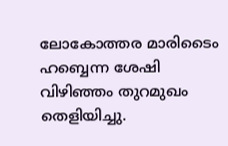ലോകോത്തര മാരിടൈം ഹബ്ബെന്ന ശേഷി വിഴിഞ്ഞം തുറമുഖം തെളിയിച്ചു.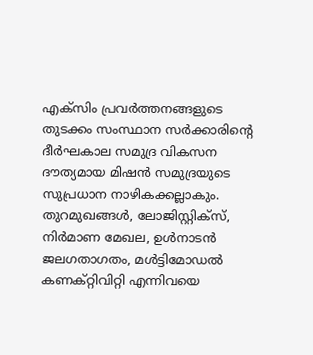എക്സിം പ്രവർത്തനങ്ങളുടെ തുടക്കം സംസ്ഥാന സർക്കാരിന്റെ ദീർഘകാല സമുദ്ര വികസന ദൗത്യമായ മിഷൻ സമുദ്രയുടെ സുപ്രധാന നാഴികക്കല്ലാകും. തുറമുഖങ്ങൾ, ലോജിസ്റ്റിക്സ്, നിർമാണ മേഖല, ഉൾനാടൻ ജലഗതാഗതം, മൾട്ടിമോഡൽ കണക്റ്റിവിറ്റി എന്നിവയെ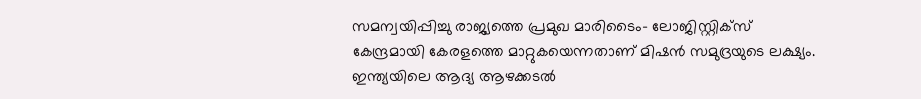സമന്വയിപ്പിച്ചു രാജ്യത്തെ പ്രമുഖ മാരിടൈം- ലോജിസ്റ്റിക്സ് കേന്ദ്രമായി കേരളത്തെ മാറ്റുകയെന്നതാണ് മിഷൻ സമുദ്രയുടെ ലക്ഷ്യം.
ഇന്ത്യയിലെ ആദ്യ ആഴക്കടൽ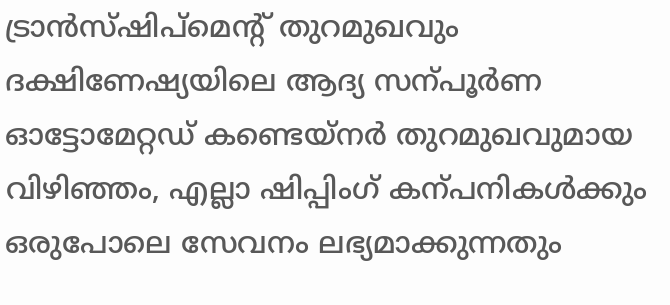ട്രാൻസ്ഷിപ്മെന്റ് തുറമുഖവും ദക്ഷിണേഷ്യയിലെ ആദ്യ സന്പൂർണ ഓട്ടോമേറ്റഡ് കണ്ടെയ്നർ തുറമുഖവുമായ വിഴിഞ്ഞം, എല്ലാ ഷിപ്പിംഗ് കന്പനികൾക്കും ഒരുപോലെ സേവനം ലഭ്യമാക്കുന്നതും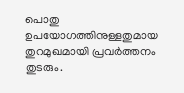പൊതു ഉപയോഗത്തിനുള്ളതുമായ തുറമുഖമായി പ്രവർത്തനം തുടരും.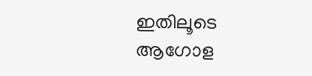ഇതിലൂടെ ആഗോള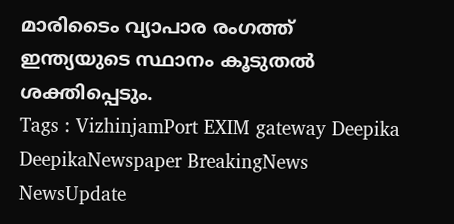മാരിടൈം വ്യാപാര രംഗത്ത് ഇന്ത്യയുടെ സ്ഥാനം കൂടുതൽ ശക്തിപ്പെടും.
Tags : VizhinjamPort EXIM gateway Deepika DeepikaNewspaper BreakingNews NewsUpdate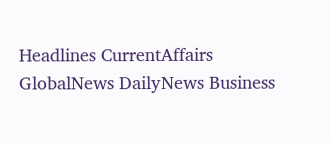Headlines CurrentAffairs GlobalNews DailyNews Business